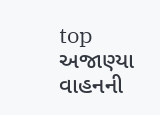top
અજાણ્યા વાહનની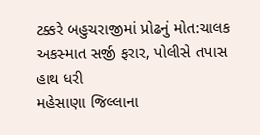ટક્કરે બહુચરાજીમાં પ્રોઢનું મોત:ચાલક અકસ્માત સર્જી ફરાર, પોલીસે તપાસ હાથ ધરી
મહેસાણા જિલ્લાના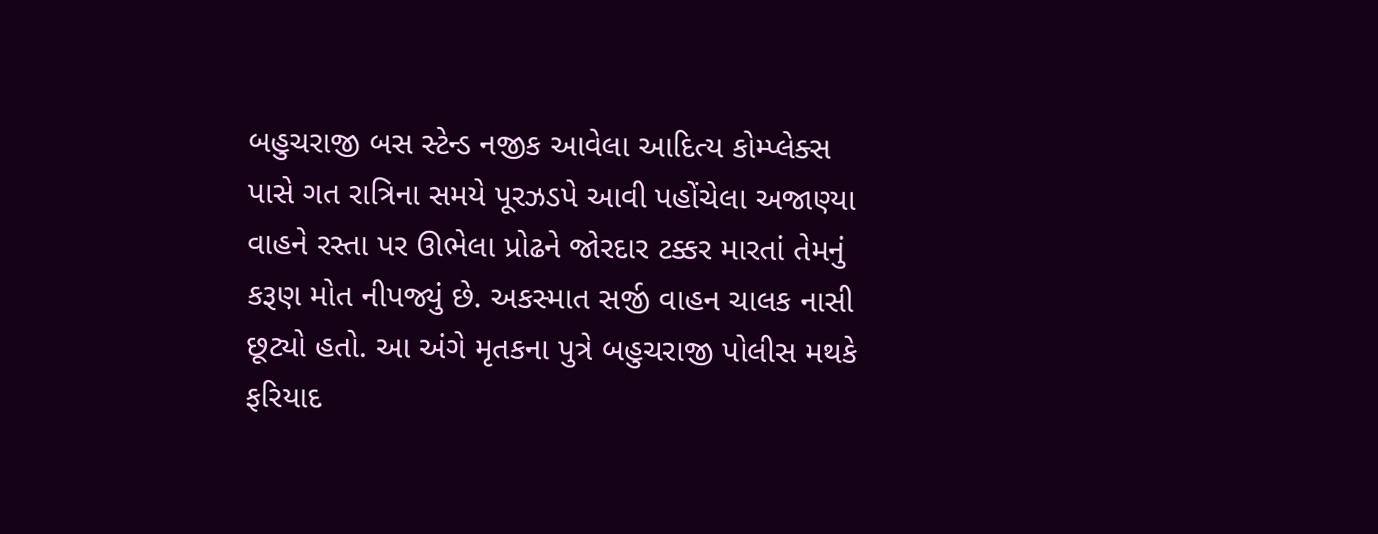બહુચરાજી બસ સ્ટેન્ડ નજીક આવેલા આદિત્ય કોમ્પ્લેક્સ પાસે ગત રાત્રિના સમયે પૂરઝડપે આવી પહોંચેલા અજાણ્યા વાહને રસ્તા પર ઊભેલા પ્રોઢને જોરદાર ટક્કર મારતાં તેમનું કરૂણ મોત નીપજ્યું છે. અકસ્માત સર્જી વાહન ચાલક નાસી છૂટ્યો હતો. આ અંગે મૃતકના પુત્રે બહુચરાજી પોલીસ મથકે ફરિયાદ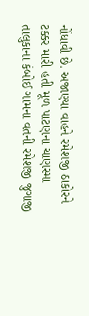નોંધાવી છે. અજાણ્યા વાહને રમેશજી ઠાકોરને ટક્કર મારી હતી મૂળ પાટણના ચાણસ્મા તાલુકાના કંબોઈ ગામના વતની રમેશજી જુગાજી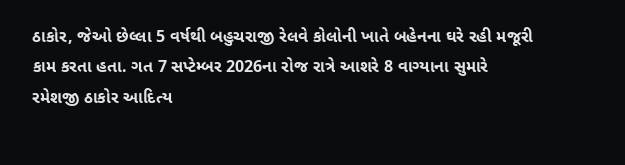ઠાકોર, જેઓ છેલ્લા 5 વર્ષથી બહુચરાજી રેલવે કોલોની ખાતે બહેનના ઘરે રહી મજૂરી કામ કરતા હતા. ગત 7 સપ્ટેમ્બર 2026ના રોજ રાત્રે આશરે 8 વાગ્યાના સુમારે રમેશજી ઠાકોર આદિત્ય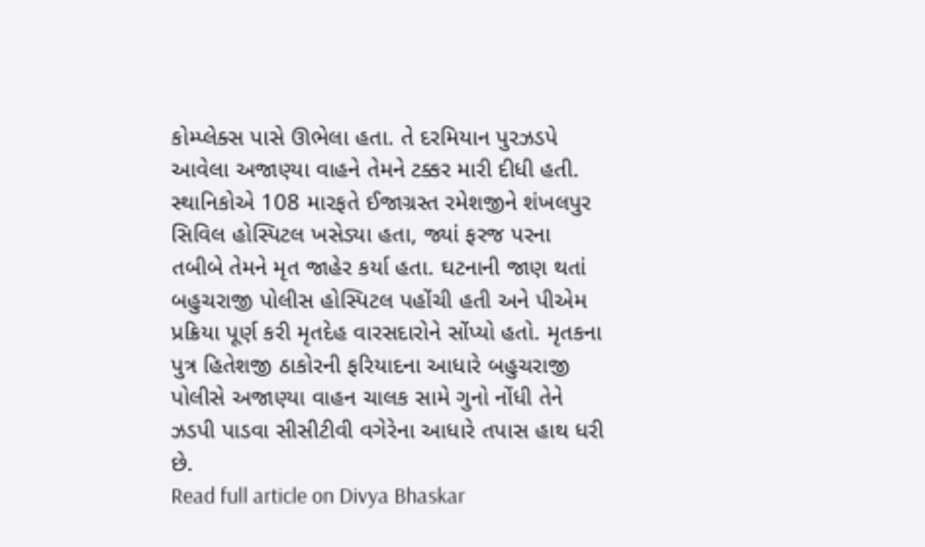કોમ્પ્લેક્સ પાસે ઊભેલા હતા. તે દરમિયાન પુરઝડપે આવેલા અજાણ્યા વાહને તેમને ટક્કર મારી દીધી હતી. સ્થાનિકોએ 108 મારફતે ઈજાગ્રસ્ત રમેશજીને શંખલપુર સિવિલ હોસ્પિટલ ખસેડ્યા હતા, જ્યાં ફરજ પરના તબીબે તેમને મૃત જાહેર કર્યા હતા. ઘટનાની જાણ થતાં બહુચરાજી પોલીસ હોસ્પિટલ પહોંચી હતી અને પીએમ પ્રક્રિયા પૂર્ણ કરી મૃતદેહ વારસદારોને સોંપ્યો હતો. મૃતકના પુત્ર હિતેશજી ઠાકોરની ફરિયાદના આધારે બહુચરાજી પોલીસે અજાણ્યા વાહન ચાલક સામે ગુનો નોંધી તેને ઝડપી પાડવા સીસીટીવી વગેરેના આધારે તપાસ હાથ ધરી છે.
Read full article on Divya Bhaskar